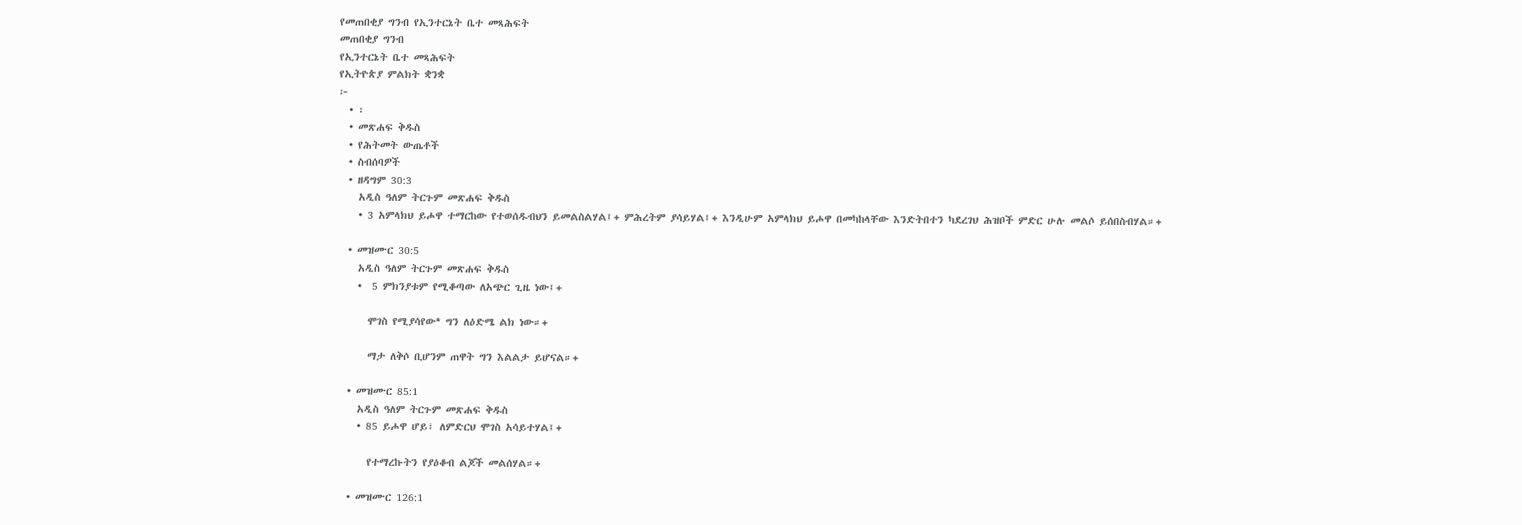የመጠበቂያ ግንብ የኢንተርኔት ቤተ መጻሕፍት
መጠበቂያ ግንብ
የኢንተርኔት ቤተ መጻሕፍት
የኢትዮጵያ ምልክት ቋንቋ
፦
  • ፡
  • መጽሐፍ ቅዱስ
  • የሕትመት ውጤቶች
  • ስብሰባዎች
  • ዘዳግም 30:3
    አዲስ ዓለም ትርጉም መጽሐፍ ቅዱስ
    • 3 አምላክህ ይሖዋ ተማርከው የተወሰዱብህን ይመልስልሃል፤+ ምሕረትም ያሳይሃል፤+ እንዲሁም አምላክህ ይሖዋ በመካከላቸው እንድትበተን ካደረገህ ሕዝቦች ምድር ሁሉ መልሶ ይሰበስብሃል።+

  • መዝሙር 30:5
    አዲስ ዓለም ትርጉም መጽሐፍ ቅዱስ
    •  5 ምክንያቱም የሚቆጣው ለአጭር ጊዜ ነው፤+

      ሞገስ የሚያሳየው* ግን ለዕድሜ ልክ ነው።+

      ማታ ለቅሶ ቢሆንም ጠዋት ግን እልልታ ይሆናል።+

  • መዝሙር 85:1
    አዲስ ዓለም ትርጉም መጽሐፍ ቅዱስ
    • 85 ይሖዋ ሆይ፣ ለምድርህ ሞገስ አሳይተሃል፤+

      የተማረኩትን የያዕቆብ ልጆች መልሰሃል።+

  • መዝሙር 126:1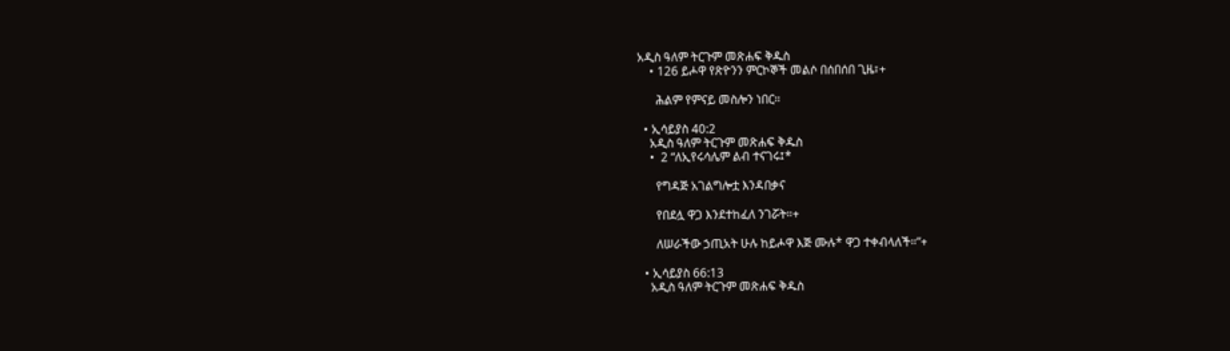አዲስ ዓለም ትርጉም መጽሐፍ ቅዱስ
    • 126 ይሖዋ የጽዮንን ምርኮኞች መልሶ በሰበሰበ ጊዜ፣+

      ሕልም የምናይ መስሎን ነበር።

  • ኢሳይያስ 40:2
    አዲስ ዓለም ትርጉም መጽሐፍ ቅዱስ
    •  2 “ለኢየሩሳሌም ልብ ተናገሩ፤*

      የግዳጅ አገልግሎቷ እንዳበቃና

      የበደሏ ዋጋ እንደተከፈለ ንገሯት።+

      ለሠራችው ኃጢአት ሁሉ ከይሖዋ እጅ ሙሉ* ዋጋ ተቀብላለች።”+

  • ኢሳይያስ 66:13
    አዲስ ዓለም ትርጉም መጽሐፍ ቅዱስ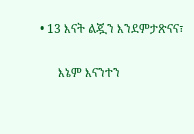• 13 እናት ልጇን እንደምታጽናና፣

      እኔም እናንተን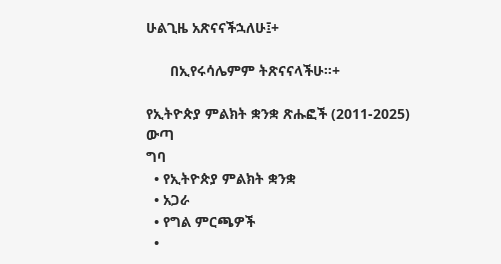ሁልጊዜ አጽናናችኋለሁ፤+

      በኢየሩሳሌምም ትጽናናላችሁ።+

የኢትዮጵያ ምልክት ቋንቋ ጽሑፎች (2011-2025)
ውጣ
ግባ
  • የኢትዮጵያ ምልክት ቋንቋ
  • አጋራ
  • የግል ምርጫዎች
  •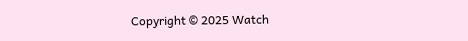Copyright © 2025 Watch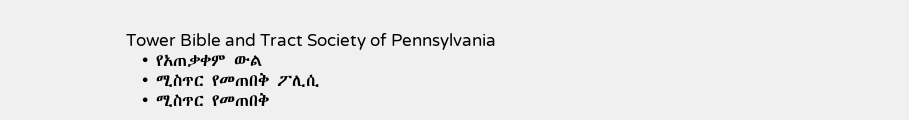Tower Bible and Tract Society of Pennsylvania
  • የአጠቃቀም ውል
  • ሚስጥር የመጠበቅ ፖሊሲ
  • ሚስጥር የመጠበቅ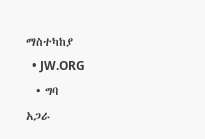ማስተካከያ
  • JW.ORG
  • ግባ
አጋራ